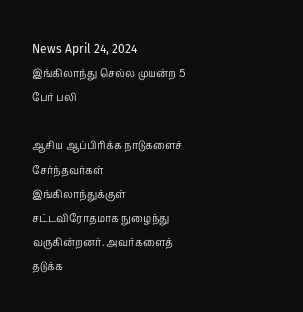News April 24, 2024
இங்கிலாந்து செல்ல முயன்ற 5 பேர் பலி

ஆசிய ஆப்பிரிக்க நாடுகளைச் சேர்ந்தவர்கள் இங்கிலாந்துக்குள் சட்டவிரோதமாக நுழைந்து வருகின்றனர். அவர்களைத் தடுக்க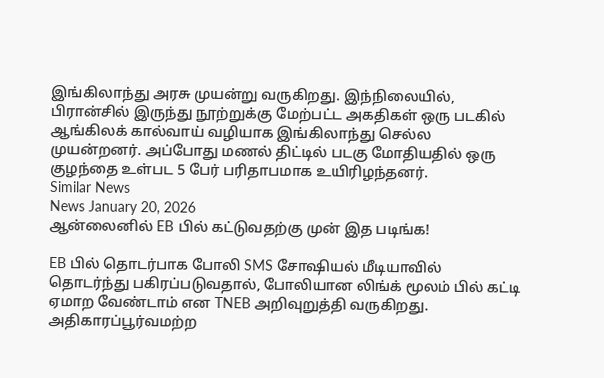இங்கிலாந்து அரசு முயன்று வருகிறது. இந்நிலையில், பிரான்சில் இருந்து நூற்றுக்கு மேற்பட்ட அகதிகள் ஒரு படகில் ஆங்கிலக் கால்வாய் வழியாக இங்கிலாந்து செல்ல முயன்றனர். அப்போது மணல் திட்டில் படகு மோதியதில் ஒரு குழந்தை உள்பட 5 பேர் பரிதாபமாக உயிரிழந்தனர்.
Similar News
News January 20, 2026
ஆன்லைனில் EB பில் கட்டுவதற்கு முன் இத படிங்க!

EB பில் தொடர்பாக போலி SMS சோஷியல் மீடியாவில் தொடர்ந்து பகிரப்படுவதால், போலியான லிங்க் மூலம் பில் கட்டி ஏமாற வேண்டாம் என TNEB அறிவுறுத்தி வருகிறது. அதிகாரப்பூர்வமற்ற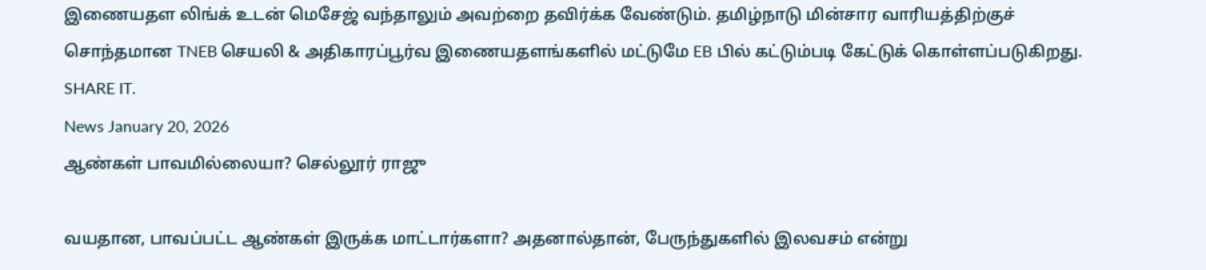இணையதள லிங்க் உடன் மெசேஜ் வந்தாலும் அவற்றை தவிர்க்க வேண்டும். தமிழ்நாடு மின்சார வாரியத்திற்குச் சொந்தமான TNEB செயலி & அதிகாரப்பூர்வ இணையதளங்களில் மட்டுமே EB பில் கட்டும்படி கேட்டுக் கொள்ளப்படுகிறது. SHARE IT.
News January 20, 2026
ஆண்கள் பாவமில்லையா? செல்லூர் ராஜு

வயதான, பாவப்பட்ட ஆண்கள் இருக்க மாட்டார்களா? அதனால்தான், பேருந்துகளில் இலவசம் என்று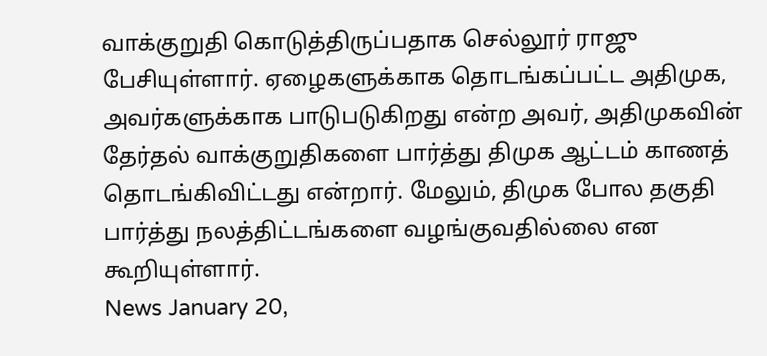வாக்குறுதி கொடுத்திருப்பதாக செல்லூர் ராஜு பேசியுள்ளார். ஏழைகளுக்காக தொடங்கப்பட்ட அதிமுக, அவர்களுக்காக பாடுபடுகிறது என்ற அவர், அதிமுகவின் தேர்தல் வாக்குறுதிகளை பார்த்து திமுக ஆட்டம் காணத் தொடங்கிவிட்டது என்றார். மேலும், திமுக போல தகுதி பார்த்து நலத்திட்டங்களை வழங்குவதில்லை என கூறியுள்ளார்.
News January 20,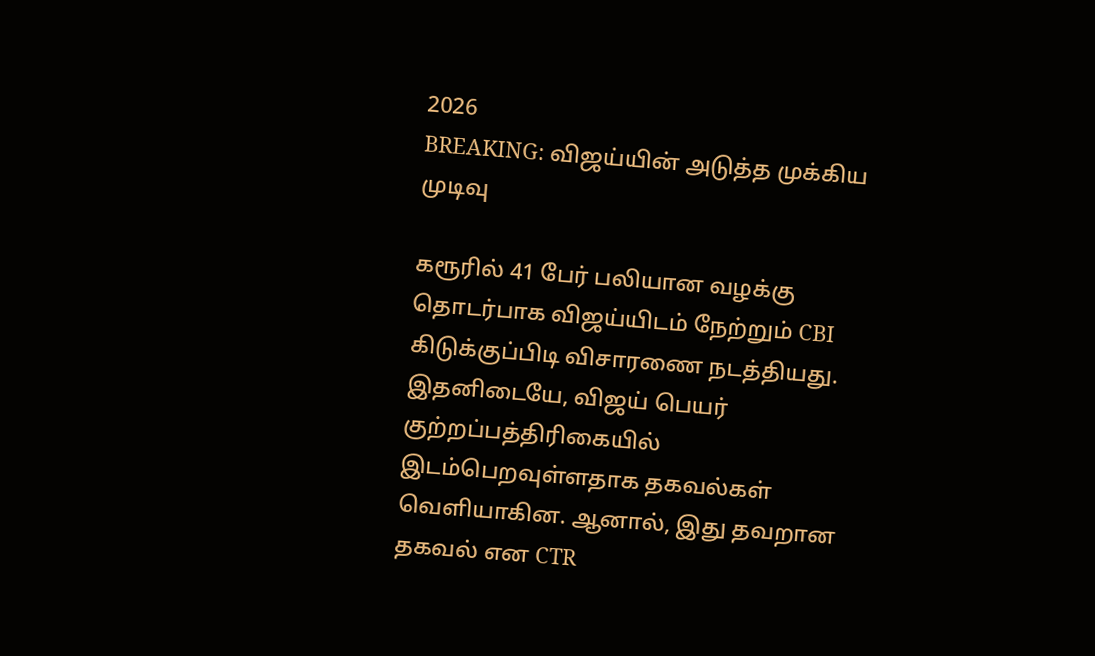2026
BREAKING: விஜய்யின் அடுத்த முக்கிய முடிவு

கரூரில் 41 பேர் பலியான வழக்கு தொடர்பாக விஜய்யிடம் நேற்றும் CBI கிடுக்குப்பிடி விசாரணை நடத்தியது. இதனிடையே, விஜய் பெயர் குற்றப்பத்திரிகையில் இடம்பெறவுள்ளதாக தகவல்கள் வெளியாகின. ஆனால், இது தவறான தகவல் என CTR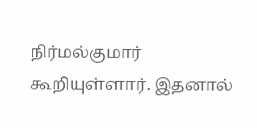நிர்மல்குமார் கூறியுள்ளார். இதனால்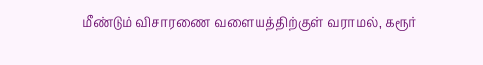மீண்டும் விசாரணை வளையத்திற்குள் வராமல், கரூர்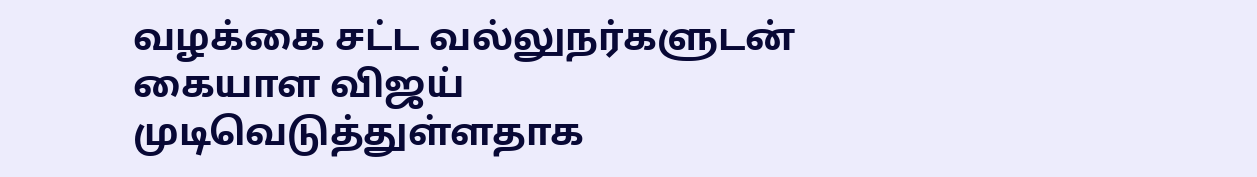வழக்கை சட்ட வல்லுநர்களுடன் கையாள விஜய் முடிவெடுத்துள்ளதாக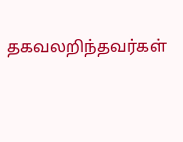தகவலறிந்தவர்கள்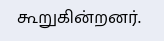கூறுகின்றனர்.